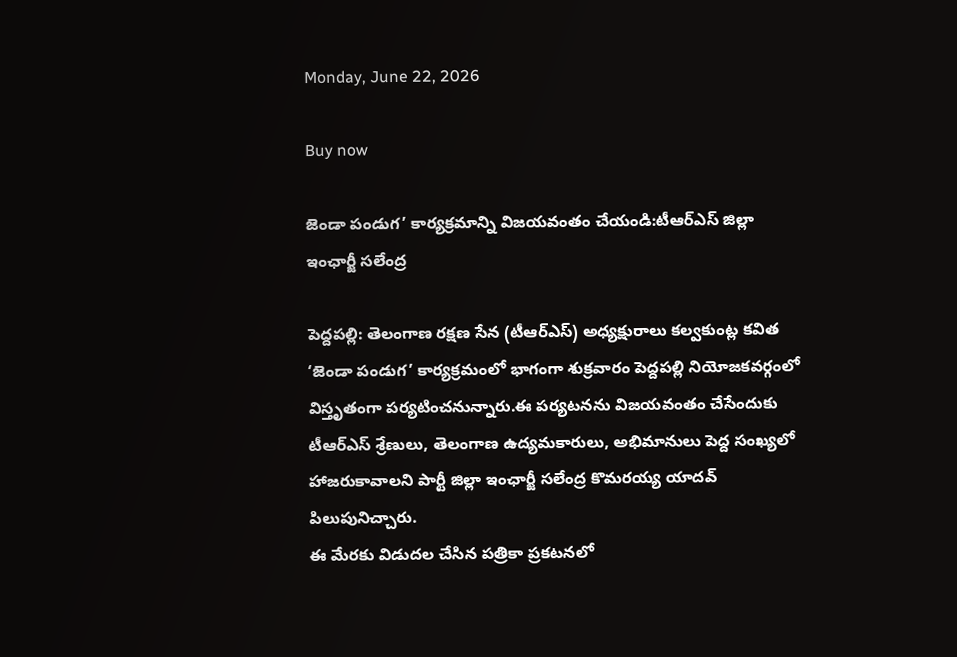Monday, June 22, 2026

Buy now

జెండా పండుగ’ కార్యక్రమాన్ని విజయవంతం చేయండి:టీఆర్‌ఎస్‌ జిల్లా ఇంఛార్జీ సలేంద్ర

పెద్దపల్లి: తెలంగాణ రక్షణ సేన (టీఆర్‌ఎస్‌) అధ్యక్షురాలు కల్వకుంట్ల కవిత ‘జెండా పండుగ’ కార్యక్రమంలో భాగంగా శుక్రవారం పెద్దపల్లి నియోజకవర్గంలో విస్తృతంగా పర్యటించనున్నారు.ఈ పర్యటనను విజయవంతం చేసేందుకు టీఆర్‌ఎస్‌ శ్రేణులు, తెలంగాణ ఉద్యమకారులు, అభిమానులు పెద్ద సంఖ్యలో హాజరుకావాలని పార్టీ జిల్లా ఇంఛార్జీ సలేంద్ర కొమరయ్య యాదవ్‌ పిలుపునిచ్చారు.
ఈ మేరకు విడుదల చేసిన పత్రికా ప్రకటనలో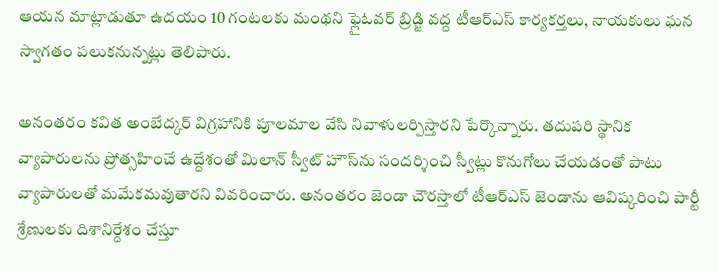ఆయన మాట్లాడుతూ ఉదయం 10 గంటలకు మంథని ఫ్లైఓవర్‌ బ్రిడ్జి వద్ద టీఆర్‌ఎస్‌ కార్యకర్తలు, నాయకులు ఘన స్వాగతం పలుకనున్నట్లు తెలిపారు.

అనంతరం కవిత అంబేద్కర్‌ విగ్రహానికి పూలమాల వేసి నివాళులర్పిస్తారని పేర్కొన్నారు. తదుపరి స్థానిక వ్యాపారులను ప్రోత్సహించే ఉద్దేశంతో మిలాన్‌ స్వీట్‌ హౌస్‌ను సందర్శించి స్వీట్లు కొనుగోలు చేయడంతో పాటు వ్యాపారులతో మమేకమవుతారని వివరించారు. అనంతరం జెండా చౌరస్తాలో టీఆర్‌ఎస్‌ జెండాను ఆవిష్కరించి పార్టీ శ్రేణులకు దిశానిర్దేశం చేస్తూ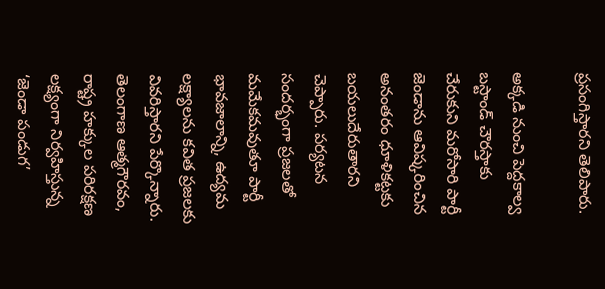ప్రసంగిస్తారని తెలిపారు.

అక్కడి నుంచి పెద్దకాల్వ బస్టాండ్‌ చౌరస్తాకు చేరుకుని మరోసారి పార్టీ జెండాను ఆవిష్కరించిన అనంతరం ధూళికట్టకు బయలుదేరుతారని చెప్పారు. పర్యటన సందర్భంగా ప్రజలతో మమేకమవుతూ పార్టీ భావజాలాన్ని, ఉద్యమ లక్ష్యాలను కవిత ప్రజలకు వివరిస్తారని పేర్కొన్నారు. తెలంగాణ ఆత్మగౌరవం, రాష్ట్ర హక్కుల పరిరక్షణ లక్ష్యంగా నిర్వహిస్తున్న ‘జెండా పండుగ’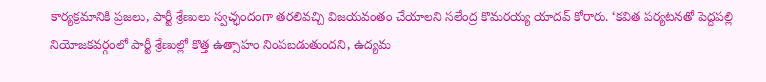కార్యక్రమానికి ప్రజలు, పార్టీ శ్రేణులు స్వచ్ఛందంగా తరలివచ్చి విజయవంతం చేయాలని సలేంద్ర కొమరయ్య యాదవ్‌ కోరారు. ‘కవిత పర్యటనతో పెద్దపల్లి నియోజకవర్గంలో పార్టీ శ్రేణుల్లో కొత్త ఉత్సాహం నింపబడుతుందని, ఉద్యమ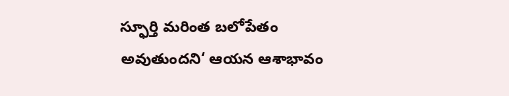స్ఫూర్తి మరింత బలోపేతం అవుతుందని‘ ఆయన ఆశాభావం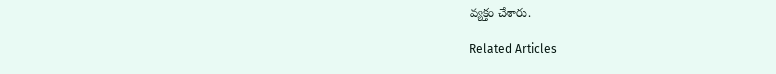వ్యక్తం చేశారు.

Related Articles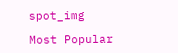spot_img

Most Popular